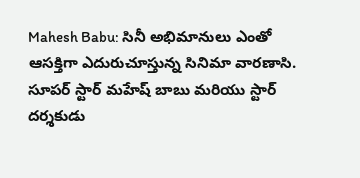Mahesh Babu: సినీ అభిమానులు ఎంతో ఆసక్తిగా ఎదురుచూస్తున్న సినిమా వారణాసి. సూపర్ స్టార్ మహేష్ బాబు మరియు స్టార్ దర్శకుడు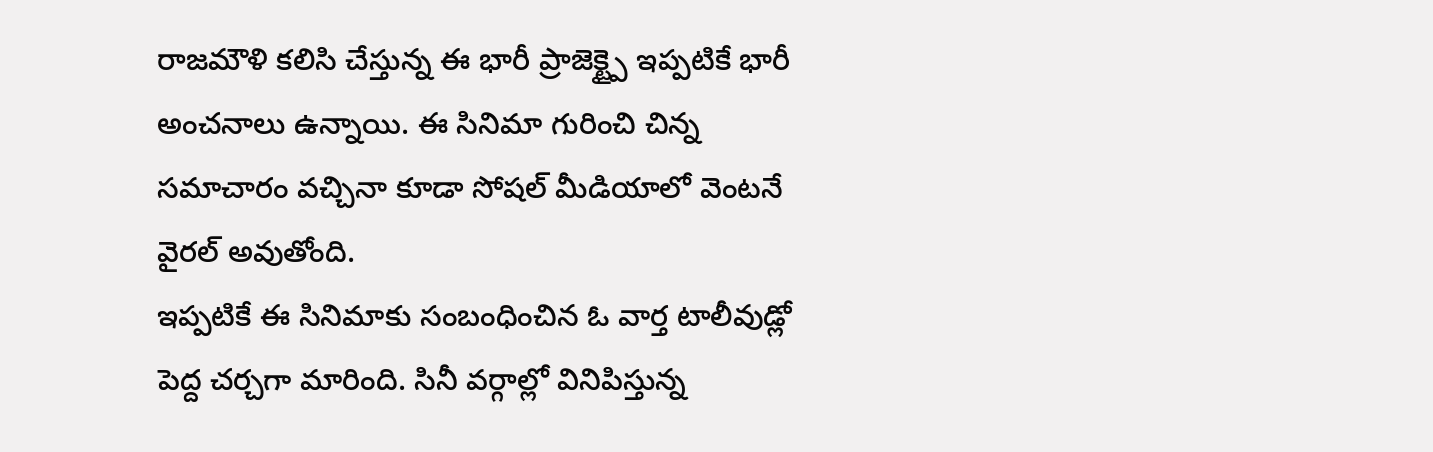రాజమౌళి కలిసి చేస్తున్న ఈ భారీ ప్రాజెక్ట్పై ఇప్పటికే భారీ అంచనాలు ఉన్నాయి. ఈ సినిమా గురించి చిన్న సమాచారం వచ్చినా కూడా సోషల్ మీడియాలో వెంటనే వైరల్ అవుతోంది.
ఇప్పటికే ఈ సినిమాకు సంబంధించిన ఓ వార్త టాలీవుడ్లో పెద్ద చర్చగా మారింది. సినీ వర్గాల్లో వినిపిస్తున్న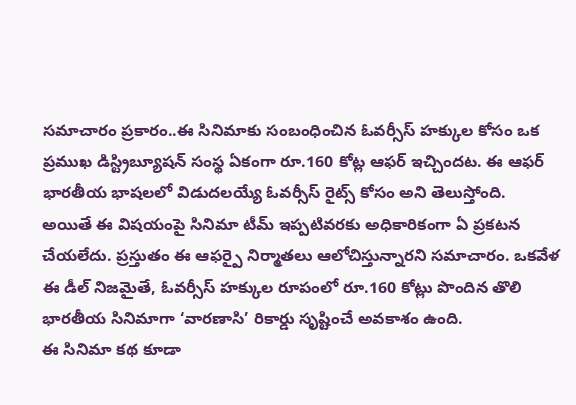సమాచారం ప్రకారం..ఈ సినిమాకు సంబంధించిన ఓవర్సీస్ హక్కుల కోసం ఒక ప్రముఖ డిస్ట్రిబ్యూషన్ సంస్థ ఏకంగా రూ.160 కోట్ల ఆఫర్ ఇచ్చిందట. ఈ ఆఫర్ భారతీయ భాషలలో విడుదలయ్యే ఓవర్సీస్ రైట్స్ కోసం అని తెలుస్తోంది.
అయితే ఈ విషయంపై సినిమా టీమ్ ఇప్పటివరకు అధికారికంగా ఏ ప్రకటన చేయలేదు. ప్రస్తుతం ఈ ఆఫర్పై నిర్మాతలు ఆలోచిస్తున్నారని సమాచారం. ఒకవేళ ఈ డీల్ నిజమైతే, ఓవర్సీస్ హక్కుల రూపంలో రూ.160 కోట్లు పొందిన తొలి భారతీయ సినిమాగా ‘వారణాసి’ రికార్డు సృష్టించే అవకాశం ఉంది.
ఈ సినిమా కథ కూడా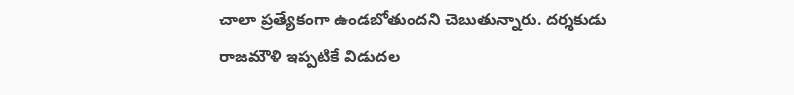చాలా ప్రత్యేకంగా ఉండబోతుందని చెబుతున్నారు. దర్శకుడు రాజమౌళి ఇప్పటికే విడుదల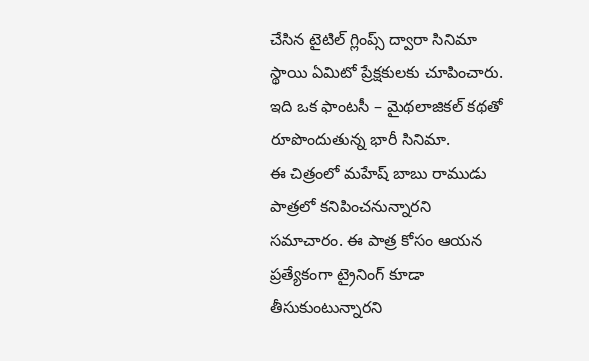చేసిన టైటిల్ గ్లింప్స్ ద్వారా సినిమా స్థాయి ఏమిటో ప్రేక్షకులకు చూపించారు. ఇది ఒక ఫాంటసీ – మైథలాజికల్ కథతో రూపొందుతున్న భారీ సినిమా.
ఈ చిత్రంలో మహేష్ బాబు రాముడు పాత్రలో కనిపించనున్నారని సమాచారం. ఈ పాత్ర కోసం ఆయన ప్రత్యేకంగా ట్రైనింగ్ కూడా తీసుకుంటున్నారని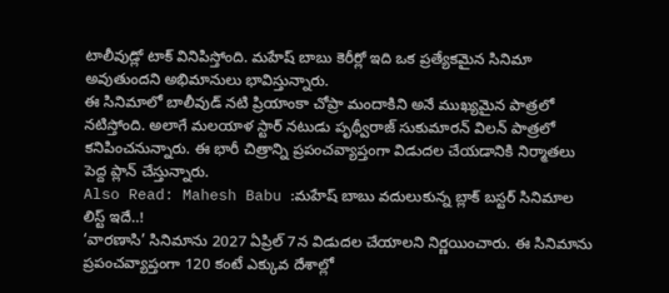టాలీవుడ్లో టాక్ వినిపిస్తోంది. మహేష్ బాబు కెరీర్లో ఇది ఒక ప్రత్యేకమైన సినిమా అవుతుందని అభిమానులు భావిస్తున్నారు.
ఈ సినిమాలో బాలీవుడ్ నటి ప్రియాంకా చోప్రా మందాకిని అనే ముఖ్యమైన పాత్రలో నటిస్తోంది. అలాగే మలయాళ స్టార్ నటుడు పృథ్వీరాజ్ సుకుమారన్ విలన్ పాత్రలో కనిపించనున్నారు. ఈ భారీ చిత్రాన్ని ప్రపంచవ్యాప్తంగా విడుదల చేయడానికి నిర్మాతలు పెద్ద ప్లాన్ చేస్తున్నారు.
Also Read: Mahesh Babu :మహేష్ బాబు వదులుకున్న బ్లాక్ బస్టర్ సినిమాల లిస్ట్ ఇదే..!
‘వారణాసి’ సినిమాను 2027 ఏప్రిల్ 7న విడుదల చేయాలని నిర్ణయించారు. ఈ సినిమాను ప్రపంచవ్యాప్తంగా 120 కంటే ఎక్కువ దేశాల్లో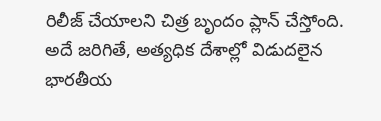రిలీజ్ చేయాలని చిత్ర బృందం ప్లాన్ చేస్తోంది. అదే జరిగితే, అత్యధిక దేశాల్లో విడుదలైన భారతీయ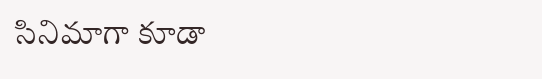సినిమాగా కూడా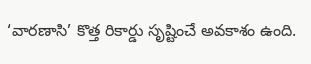‘వారణాసి’ కొత్త రికార్డు సృష్టించే అవకాశం ఉంది.